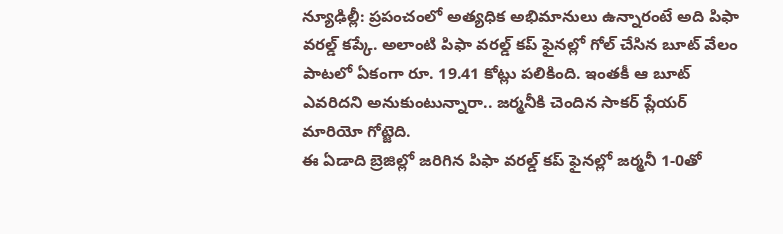న్యూఢిల్లీ: ప్రపంచంలో అత్యధిక అభిమానులు ఉన్నారంటే అది పిఫా వరల్డ్ కప్కే. అలాంటి పిఫా వరల్డ్ కప్ ఫైనల్లో గోల్ చేసిన బూట్ వేలం పాటలో ఏకంగా రూ. 19.41 కోట్లు పలికింది. ఇంతకీ ఆ బూట్ ఎవరిదని అనుకుంటున్నారా.. జర్మనీకి చెందిన సాకర్ ప్లేయర్ మారియో గోట్జెది.
ఈ ఏడాది బ్రెజిల్లో జరిగిన పిఫా వరల్డ్ కప్ ఫైనల్లో జర్మనీ 1-0తో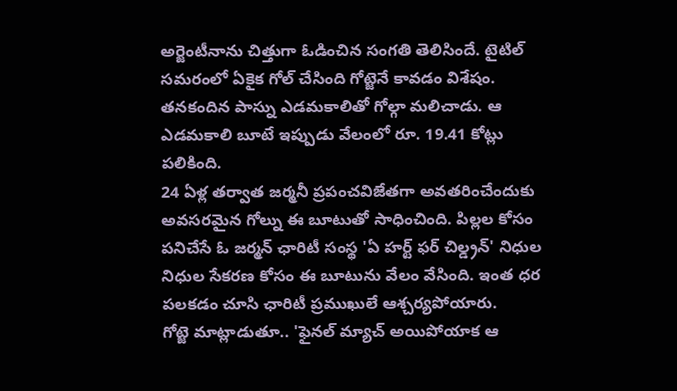అర్జెంటీనాను చిత్తుగా ఓడించిన సంగతి తెలిసిందే. టైటిల్ సమరంలో ఏకైక గోల్ చేసింది గోట్జెనే కావడం విశేషం. తనకందిన పాస్ను ఎడమకాలితో గోల్గా మలిచాడు. ఆ ఎడమకాలి బూటే ఇప్పుడు వేలంలో రూ. 19.41 కోట్లు పలికింది.
24 ఏళ్ల తర్వాత జర్మనీ ప్రపంచవిజేతగా అవతరించేందుకు అవసరమైన గోల్ను ఈ బూటుతో సాధించింది. పిల్లల కోసం పనిచేసే ఓ జర్మన్ ఛారిటీ సంస్థ 'ఏ హర్ట్ ఫర్ చిల్డ్రన్' నిధుల నిధుల సేకరణ కోసం ఈ బూటును వేలం వేసింది. ఇంత ధర పలకడం చూసి ఛారిటీ ప్రముఖులే ఆశ్చర్యపోయారు.
గోట్జె మాట్లాడుతూ.. 'ఫైనల్ మ్యాచ్ అయిపోయాక ఆ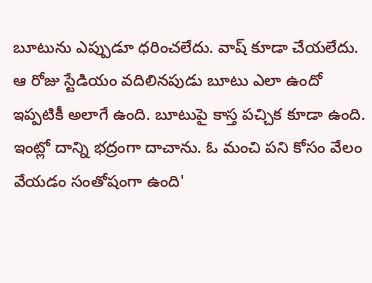బూటును ఎప్పుడూ ధరించలేదు. వాష్ కూడా చేయలేదు. ఆ రోజు స్టేడియం వదిలినపుడు బూటు ఎలా ఉందో ఇప్పటికీ అలాగే ఉంది. బూటుపై కాస్త పచ్చిక కూడా ఉంది. ఇంట్లో దాన్ని భద్రంగా దాచాను. ఓ మంచి పని కోసం వేలం వేయడం సంతోషంగా ఉంది'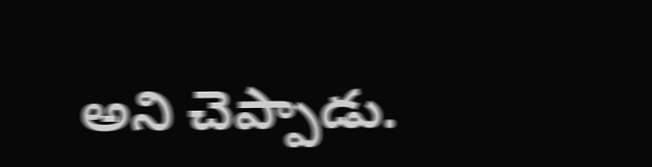అని చెప్పాడు.